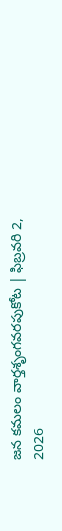జన కమలం వార్తశృంగవరపుకోట | ఫిబ్రవరి 2, 2026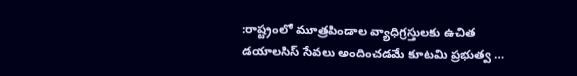:రాష్ట్రంలో మూత్రపిండాల వ్యాధిగ్రస్తులకు ఉచిత డయాలసిస్ సేవలు అందించడమే కూటమి ప్రభుత్వ …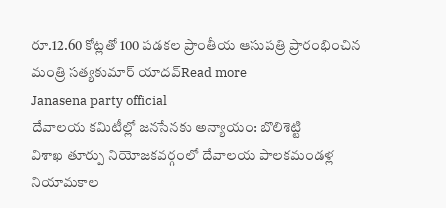రూ.12.60 కోట్లతో 100 పడకల ప్రాంతీయ ఆసుపత్రి ప్రారంభించిన మంత్రి సత్యకుమార్ యాదవ్Read more
Janasena party official
దేవాలయ కమిటీల్లో జనసేనకు అన్యాయం: బొలిశెట్టి
విశాఖ తూర్పు నియోజకవర్గంలో దేవాలయ పాలకమండళ్ల నియామకాల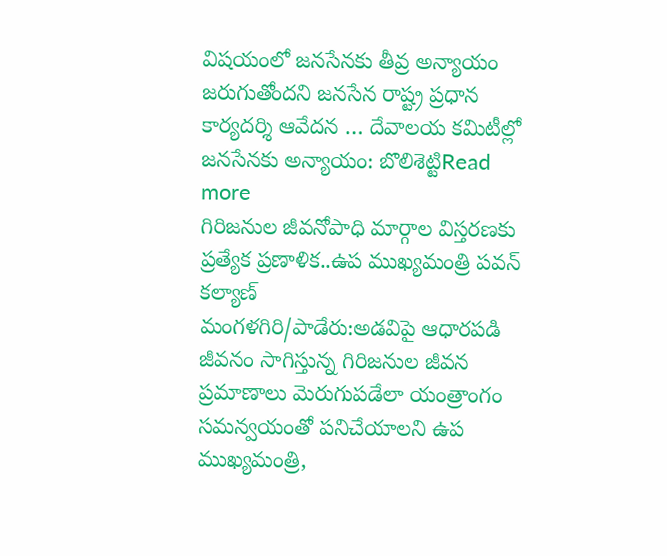విషయంలో జనసేనకు తీవ్ర అన్యాయం జరుగుతోందని జనసేన రాష్ట్ర ప్రధాన కార్యదర్శి ఆవేదన … దేవాలయ కమిటీల్లో జనసేనకు అన్యాయం: బొలిశెట్టిRead more
గిరిజనుల జీవనోపాధి మార్గాల విస్తరణకు ప్రత్యేక ప్రణాళిక..ఉప ముఖ్యమంత్రి పవన్ కల్యాణ్
మంగళగిరి/పాడేరు:అడవిపై ఆధారపడి జీవనం సాగిస్తున్న గిరిజనుల జీవన ప్రమాణాలు మెరుగుపడేలా యంత్రాంగం సమన్వయంతో పనిచేయాలని ఉప ముఖ్యమంత్రి,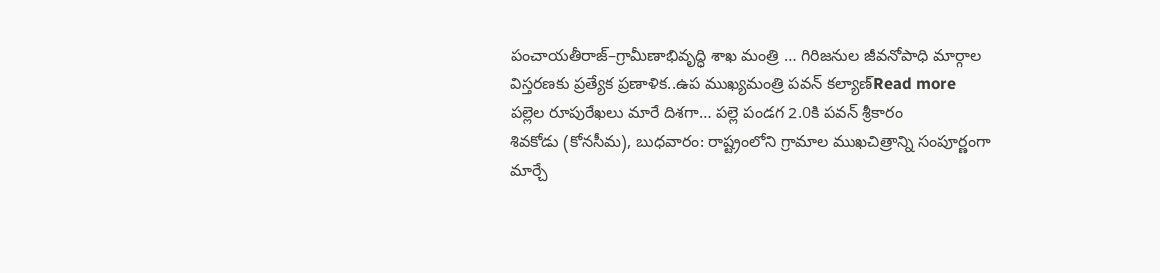పంచాయతీరాజ్–గ్రామీణాభివృద్ధి శాఖ మంత్రి … గిరిజనుల జీవనోపాధి మార్గాల విస్తరణకు ప్రత్యేక ప్రణాళిక..ఉప ముఖ్యమంత్రి పవన్ కల్యాణ్Read more
పల్లెల రూపురేఖలు మారే దిశగా… పల్లె పండగ 2.0కి పవన్ శ్రీకారం
శివకోడు (కోనసీమ), బుధవారం: రాష్ట్రంలోని గ్రామాల ముఖచిత్రాన్ని సంపూర్ణంగా మార్చే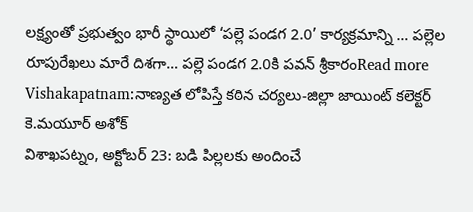లక్ష్యంతో ప్రభుత్వం భారీ స్థాయిలో ‘పల్లె పండగ 2.0’ కార్యక్రమాన్ని … పల్లెల రూపురేఖలు మారే దిశగా… పల్లె పండగ 2.0కి పవన్ శ్రీకారంRead more
Vishakapatnam:నాణ్యత లోపిస్తే కఠిన చర్యలు-జిల్లా జాయింట్ కలెక్టర్ కె.మయూర్ అశోక్
విశాఖపట్నం, అక్టోబర్ 23: బడి పిల్లలకు అందించే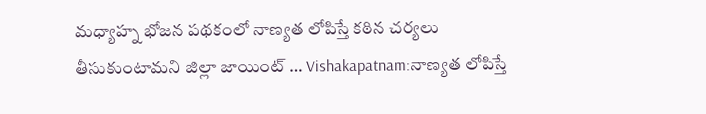మధ్యాహ్న భోజన పథకంలో నాణ్యత లోపిస్తే కఠిన చర్యలు తీసుకుంటామని జిల్లా జాయింట్ … Vishakapatnam:నాణ్యత లోపిస్తే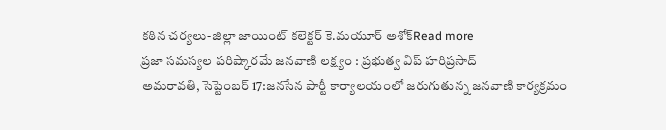కఠిన చర్యలు-జిల్లా జాయింట్ కలెక్టర్ కె.మయూర్ అశోక్Read more
ప్రజా సమస్యల పరిష్కారమే జనవాణి లక్ష్యం : ప్రభుత్వ విప్ హరిప్రసాద్
అమరావతి, సెప్టెంబర్ 17:జనసేన పార్టీ కార్యాలయంలో జరుగుతున్న జనవాణి కార్యక్రమం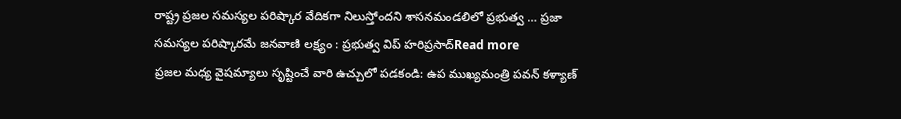రాష్ట్ర ప్రజల సమస్యల పరిష్కార వేదికగా నిలుస్తోందని శాసనమండలిలో ప్రభుత్వ … ప్రజా సమస్యల పరిష్కారమే జనవాణి లక్ష్యం : ప్రభుత్వ విప్ హరిప్రసాద్Read more
ప్రజల మధ్య వైషమ్యాలు సృష్టించే వారి ఉచ్చులో పడకండి: ఉప ముఖ్యమంత్రి పవన్ కళ్యాణ్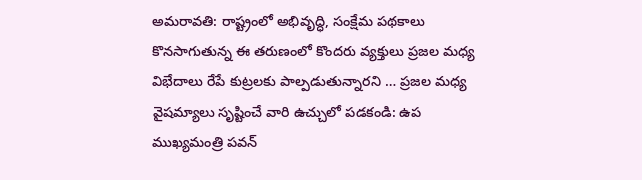అమరావతి: రాష్ట్రంలో అభివృద్ధి, సంక్షేమ పథకాలు కొనసాగుతున్న ఈ తరుణంలో కొందరు వ్యక్తులు ప్రజల మధ్య విభేదాలు రేపే కుట్రలకు పాల్పడుతున్నారని … ప్రజల మధ్య వైషమ్యాలు సృష్టించే వారి ఉచ్చులో పడకండి: ఉప ముఖ్యమంత్రి పవన్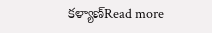కళ్యాణ్Read more